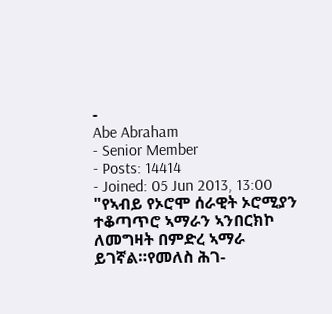-
Abe Abraham
- Senior Member
- Posts: 14414
- Joined: 05 Jun 2013, 13:00
"የኣብይ የኦሮሞ ሰራዊት ኦሮሚያን ተቆጣጥሮ ኣማራን ኣንበርክኮ ለመግዛት በምድረ ኣማራ ይገኛል።የመለስ ሕገ-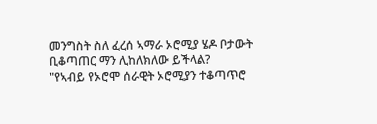መንግስት ስለ ፈረሰ ኣማራ ኦሮሚያ ሄዶ ቦታውት ቢቆጣጠር ማን ሊከለክለው ይችላል?
"የኣብይ የኦሮሞ ሰራዊት ኦሮሚያን ተቆጣጥሮ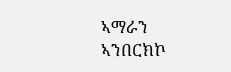ኣማራን ኣንበርክኮ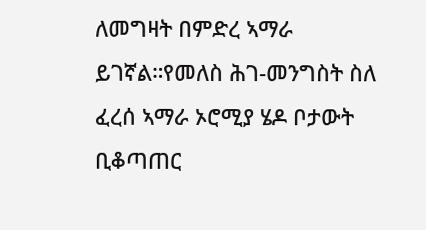ለመግዛት በምድረ ኣማራ ይገኛል።የመለስ ሕገ-መንግስት ስለ ፈረሰ ኣማራ ኦሮሚያ ሄዶ ቦታውት ቢቆጣጠር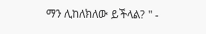ማን ሊከለክለው ይችላል? " -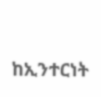ከኢንተርነት